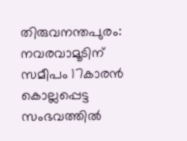തിരുവനന്തപുരം: നവരവാമൂടിന് സമീപം 17കാരൻ കൊല്ലപ്പെട്ട സംഭവത്തിൽ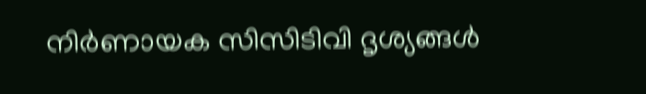നിർണായക സിസിടിവി ദൃശ്യങ്ങൾ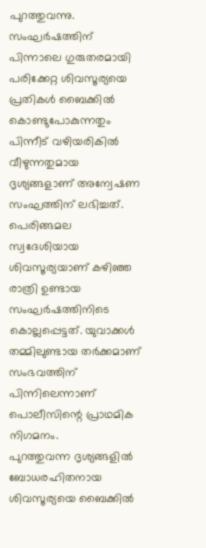പുറത്തുവന്നു. സംഘർഷത്തിന് പിന്നാലെ ഗുരുതരമായി പരിക്കേറ്റ ശിവസൂര്യയെ പ്രതികൾ ബൈക്കിൽ കൊണ്ടുപോകുന്നതും പിന്നീട് വഴിയരികിൽ വീഴുന്നതുമായ ദൃശ്യങ്ങളാണ് അന്വേഷണ സംഘത്തിന് ലഭിച്ചത്.
പെരിങ്ങമല സ്വദേശിയായ ശിവസൂര്യയാണ് കഴിഞ്ഞ രാത്രി ഉണ്ടായ സംഘർഷത്തിനിടെ കൊല്ലപ്പെട്ടത്. യുവാക്കൾ തമ്മിലുണ്ടായ തർക്കമാണ് സംഭവത്തിന് പിന്നിലെന്നാണ് പൊലീസിന്റെ പ്രാഥമിക നിഗമനം.
പുറത്തുവന്ന ദൃശ്യങ്ങളിൽ ബോധരഹിതനായ ശിവസൂര്യയെ ബൈക്കിൽ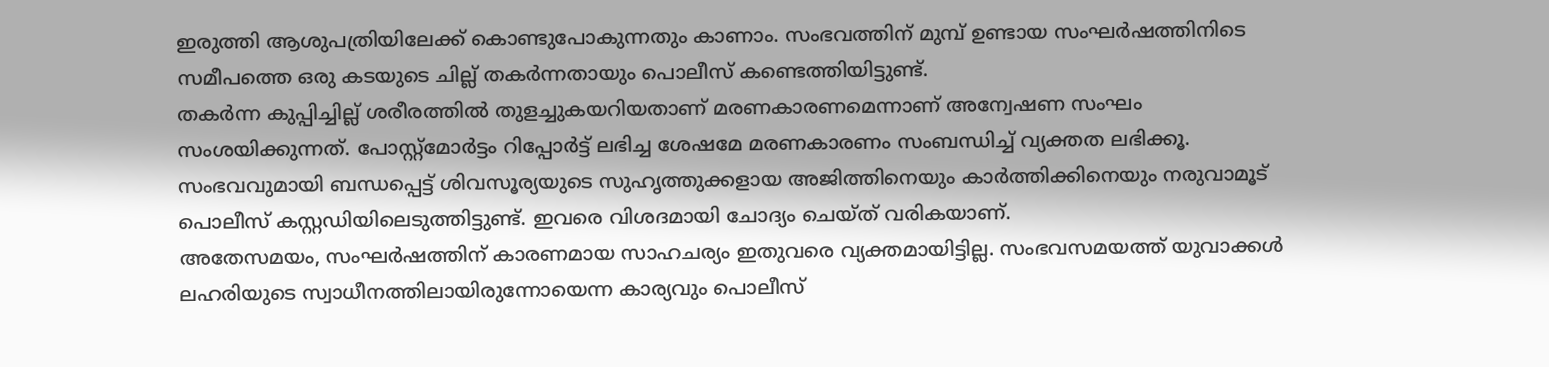ഇരുത്തി ആശുപത്രിയിലേക്ക് കൊണ്ടുപോകുന്നതും കാണാം. സംഭവത്തിന് മുമ്പ് ഉണ്ടായ സംഘർഷത്തിനിടെ സമീപത്തെ ഒരു കടയുടെ ചില്ല് തകർന്നതായും പൊലീസ് കണ്ടെത്തിയിട്ടുണ്ട്.
തകർന്ന കുപ്പിച്ചില്ല് ശരീരത്തിൽ തുളച്ചുകയറിയതാണ് മരണകാരണമെന്നാണ് അന്വേഷണ സംഘം സംശയിക്കുന്നത്. പോസ്റ്റ്മോർട്ടം റിപ്പോർട്ട് ലഭിച്ച ശേഷമേ മരണകാരണം സംബന്ധിച്ച് വ്യക്തത ലഭിക്കൂ.
സംഭവവുമായി ബന്ധപ്പെട്ട് ശിവസൂര്യയുടെ സുഹൃത്തുക്കളായ അജിത്തിനെയും കാർത്തിക്കിനെയും നരുവാമൂട് പൊലീസ് കസ്റ്റഡിയിലെടുത്തിട്ടുണ്ട്. ഇവരെ വിശദമായി ചോദ്യം ചെയ്ത് വരികയാണ്.
അതേസമയം, സംഘർഷത്തിന് കാരണമായ സാഹചര്യം ഇതുവരെ വ്യക്തമായിട്ടില്ല. സംഭവസമയത്ത് യുവാക്കൾ ലഹരിയുടെ സ്വാധീനത്തിലായിരുന്നോയെന്ന കാര്യവും പൊലീസ്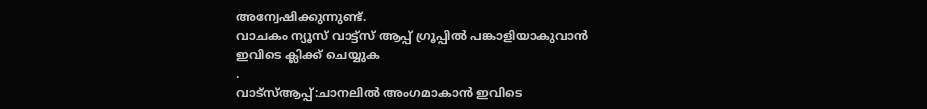അന്വേഷിക്കുന്നുണ്ട്.
വാചകം ന്യൂസ് വാട്ട്സ് ആപ്പ് ഗ്രൂപ്പിൽ പങ്കാളിയാകുവാൻ
ഇവിടെ ക്ലിക്ക് ചെയ്യുക
.
വാട്സ്ആപ്പ്:ചാനലിൽ അംഗമാകാൻ ഇവിടെ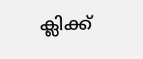ക്ലിക്ക്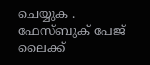ചെയ്യുക .
ഫേസ്ബുക് പേജ് ലൈക്ക്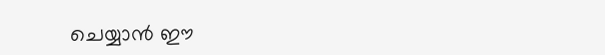ചെയ്യാൻ ഈ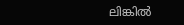ലിങ്കിൽ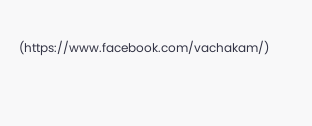(https://www.facebook.com/vachakam/)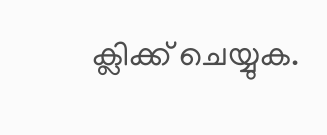ക്ലിക്ക് ചെയ്യുക.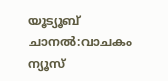യൂട്യൂബ് ചാനൽ:വാചകം ന്യൂസ്